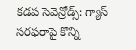కడప సెవెన్రోడ్స్: గ్యాస్ సరఫరాపై కొన్ని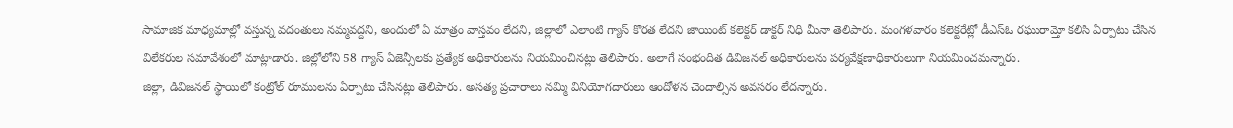సామాజిక మాధ్యమాల్లో వస్తున్న వదంతులు నమ్మవద్దని, అందులో ఏ మాత్రం వాస్తవం లేదని, జిల్లాలో ఎలాంటి గ్యాస్ కొరత లేదని జాయింట్ కలెక్టర్ డాక్టర్ నిధి మీనా తెలిపారు. మంగళవారం కలెక్టరేట్లో డీఎస్ఓ రఘురామ్తో కలిసి ఏర్పాటు చేసిన విలేకరుల సమావేశంలో మాట్లాడారు. జిల్లోలోని 58 గ్యాస్ ఏజెన్సీలకు ప్రత్యేక అధికారులను నియమించినట్లు తెలిపారు. అలాగే సంభందిత డివిజనల్ అధికారులను పర్యవేక్షణాధికారులుగా నియమించమన్నారు.
జిల్లా, డివిజనల్ స్థాయిలో కంట్రోల్ రూములను ఏర్పాటు చేసినట్లు తెలిపారు. అసత్య ప్రచారాలు నమ్మి వినియోగదారులు ఆందోళన చెందాల్సిన అవసరం లేదన్నారు.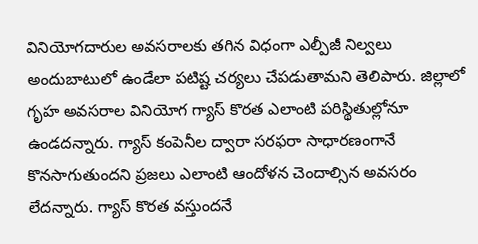వినియోగదారుల అవసరాలకు తగిన విధంగా ఎల్పీజీ నిల్వలు అందుబాటులో ఉండేలా పటిష్ట చర్యలు చేపడుతామని తెలిపారు. జిల్లాలో గృహ అవసరాల వినియోగ గ్యాస్ కొరత ఎలాంటి పరిస్థితుల్లోనూ ఉండదన్నారు. గ్యాస్ కంపెనీల ద్వారా సరఫరా సాధారణంగానే కొనసాగుతుందని ప్రజలు ఎలాంటి ఆందోళన చెందాల్సిన అవసరం లేదన్నారు. గ్యాస్ కొరత వస్తుందనే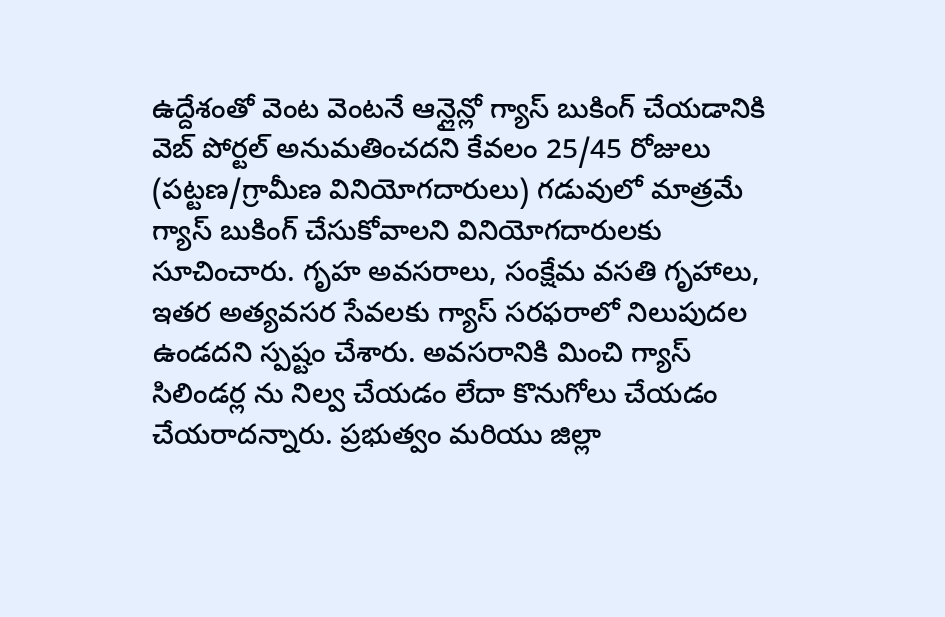ఉద్దేశంతో వెంట వెంటనే ఆన్లైన్లో గ్యాస్ బుకింగ్ చేయడానికి వెబ్ పోర్టల్ అనుమతించదని కేవలం 25/45 రోజులు (పట్టణ/గ్రామీణ వినియోగదారులు) గడువులో మాత్రమే గ్యాస్ బుకింగ్ చేసుకోవాలని వినియోగదారులకు సూచించారు. గృహ అవసరాలు, సంక్షేమ వసతి గృహాలు, ఇతర అత్యవసర సేవలకు గ్యాస్ సరఫరాలో నిలుపుదల ఉండదని స్పష్టం చేశారు. అవసరానికి మించి గ్యాస్ సిలిండర్ల ను నిల్వ చేయడం లేదా కొనుగోలు చేయడం చేయరాదన్నారు. ప్రభుత్వం మరియు జిల్లా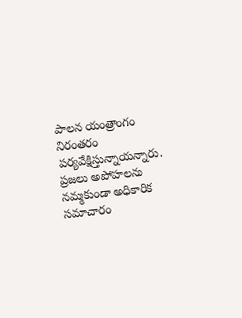పాలన యంత్రాంగం నిరంతరం పర్యవేక్షిస్తున్నాయన్నారు. ప్రజలు అపోహలను నమ్మకుండా అధికారిక సమాచారం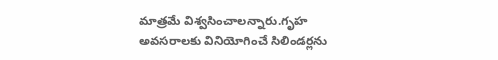మాత్రమే విశ్వసించాలన్నారు.గృహ అవసరాలకు వినియోగించే సిలిండర్లను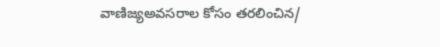వాణిజ్యఅవసరాల కోసం తరలించిన/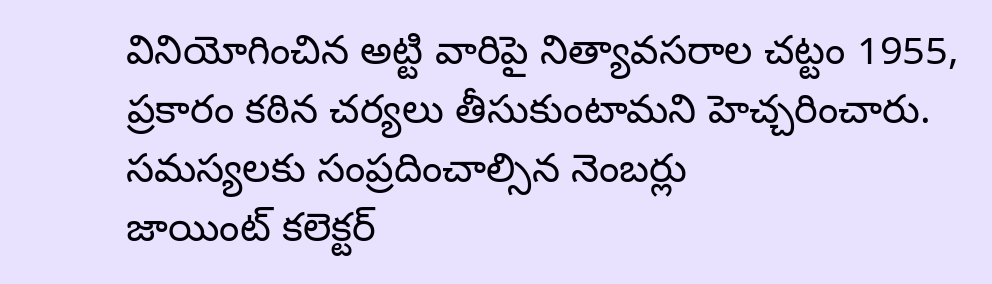వినియోగించిన అట్టి వారిపై నిత్యావసరాల చట్టం 1955, ప్రకారం కఠిన చర్యలు తీసుకుంటామని హెచ్చరించారు.
సమస్యలకు సంప్రదించాల్సిన నెంబర్లు
జాయింట్ కలెక్టర్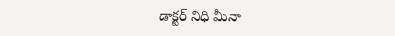డాక్టర్ నిధి మీనా